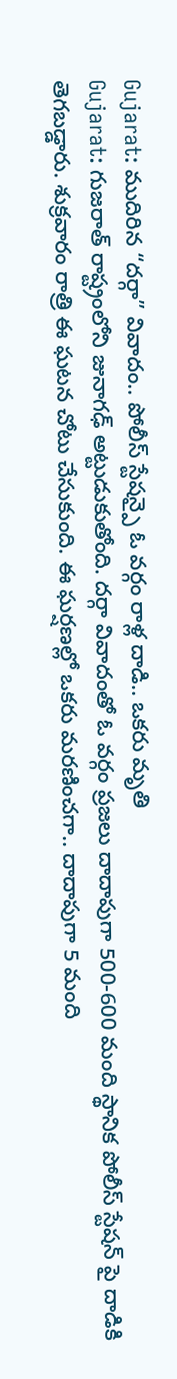Gujarat: ముదిరిన “దర్గా” వివాదం.. పోలీస్ స్టేషన్పై ఓ వర్గం రాళ్ల దాడి.. ఒకరు మృతి
Gujarat: గుజరాత్ రాష్ట్రంలోని జునాగఢ్ అట్టుడుకుతోంది. దర్గా వివాదంతో ఓ వర్గం ప్రజలు దాదాపుగా 500-600 మంది స్థానిక పోలీస్ స్టేషన్ పై దాడికి తెగబడ్డారు. శుక్రవారం రాత్రి ఈ ఘటన చోటు చేసుకుంది. ఈ ఘర్షణల్లో ఒకరు మరణించగా.. దాదాపుగా 5 మంది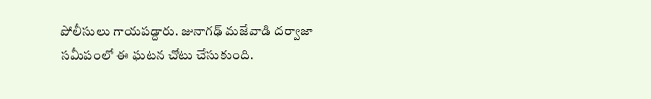పోలీసులు గాయపడ్దారు. జునాగఢ్ మజేవాడి దర్వాజా సమీపంలో ఈ ఘటన చోటు చేసుకుంది.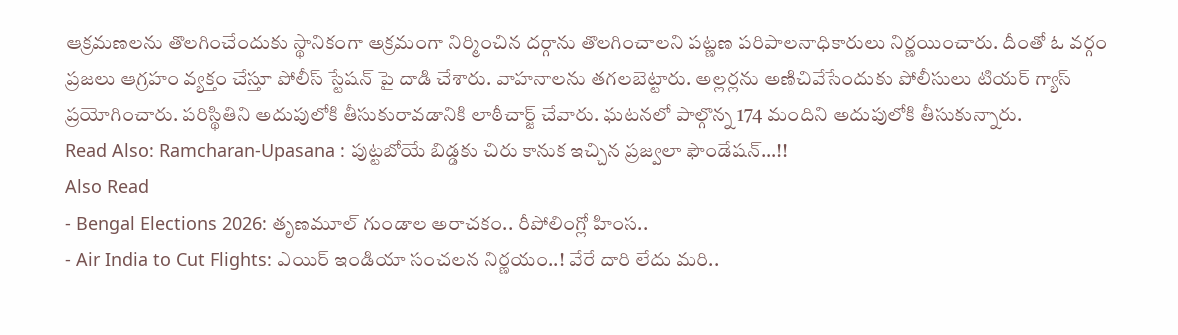ఆక్రమణలను తొలగించేందుకు స్థానికంగా అక్రమంగా నిర్మించిన దర్గాను తొలగించాలని పట్ణణ పరిపాలనాధికారులు నిర్ణయించారు. దీంతో ఓ వర్గం ప్రజలు ఆగ్రహం వ్యక్తం చేస్తూ పోలీస్ స్టేషన్ పై దాడి చేశారు. వాహనాలను తగలబెట్టారు. అల్లర్లను అణిచివేసేందుకు పోలీసులు టియర్ గ్యాస్ ప్రయోగించారు. పరిస్థితిని అదుపులోకి తీసుకురావడానికి లాఠీచార్జ్ చేవారు. ఘటనలో పాల్గొన్న 174 మందిని అదుపులోకి తీసుకున్నారు.
Read Also: Ramcharan-Upasana : పుట్టబోయే బిడ్డకు చిరు కానుక ఇచ్చిన ప్రజ్వలా ఫౌండేషన్…!!
Also Read
- Bengal Elections 2026: తృణమూల్ గుండాల అరాచకం.. రీపోలింగ్లో హింస..
- Air India to Cut Flights: ఎయిర్ ఇండియా సంచలన నిర్ణయం..! వేరే దారి లేదు మరి..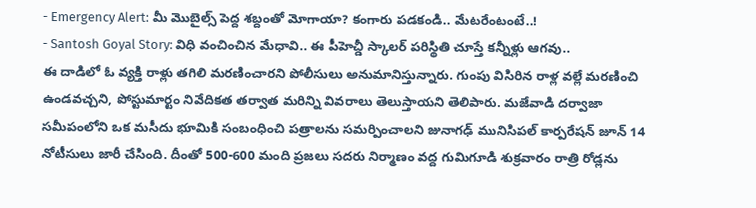- Emergency Alert: మీ మొబైల్స్ పెద్ద శబ్దంతో మోగాయా? కంగారు పడకండి.. మేటరేంటంటే..!
- Santosh Goyal Story: విధి వంచించిన మేధావి.. ఈ పీహెచ్డీ స్కాలర్ పరిస్థితి చూస్తే కన్నీళ్లు ఆగవు..
ఈ దాడిలో ఓ వ్యక్తి రాళ్లు తగిలి మరణించారని పోలీసులు అనుమానిస్తున్నారు. గుంపు విసిరిన రాళ్ల వల్లే మరణించి ఉండవచ్చని, పోస్టుమార్టం నివేదికత తర్వాత మరిన్ని వివరాలు తెలుస్తాయని తెలిపారు. మజేవాడి దర్వాజా సమీపంలోని ఒక మసీదు భూమికి సంబంధించి పత్రాలను సమర్పించాలని జునాగఢ్ మునిసిపల్ కార్పరేషన్ జూన్ 14 నోటీసులు జారీ చేసింది. దీంతో 500-600 మంది ప్రజలు సదరు నిర్మాణం వద్ద గుమిగూడి శుక్రవారం రాత్రి రోడ్లను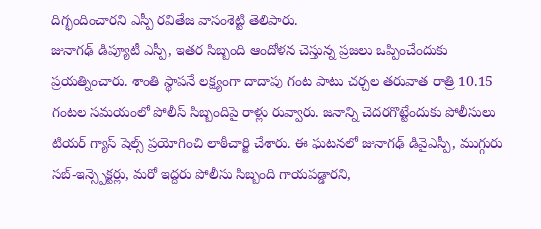దిగ్భందించారని ఎస్పీ రవితేజ వాసంశెట్టి తెలిపారు.
జునాగఢ్ డిప్యూటీ ఎస్పీ, ఇతర సిబ్బంది ఆందోళన చెస్తున్న ప్రజలు ఒప్పించేందుకు ప్రయత్నించారు. శాంతి స్థాపనే లక్ష్యంగా దాదాపు గంట పాటు చర్చల తరువాత రాత్రి 10.15 గంటల సమయంలో పోలీస్ సిబ్బందిపై రాళ్లు రువ్వారు. జనాన్ని చెదరగొట్టేందుకు పోలీసులు టియర్ గ్యాస్ షెల్స్ ప్రయోగించి లాఠీచార్జి చేశారు. ఈ ఘటనలో జునాగఢ్ డివైఎస్పీ, ముగ్గురు సబ్-ఇన్స్పెక్టర్లు, మరో ఇద్దరు పోలీసు సిబ్బంది గాయపడ్డారని,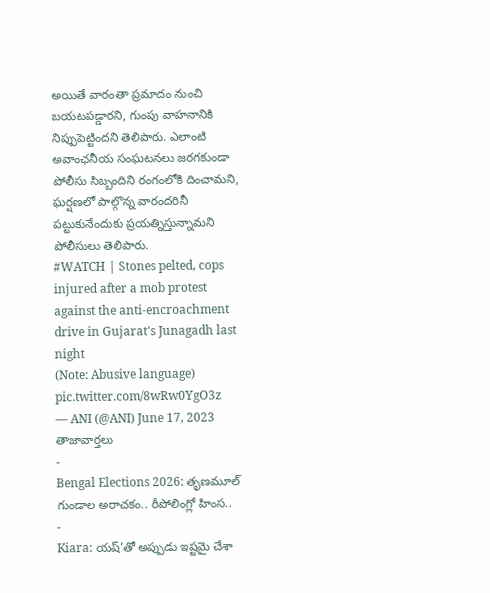అయితే వారంతా ప్రమాదం నుంచి బయటపడ్డారని, గుంపు వాహనానికి నిప్పుపెట్టిందని తెలిపారు. ఎలాంటి అవాంఛనీయ సంఘటనలు జరగకుండా పోలీసు సిబ్బందిని రంగంలోకి దించామని, ఘర్షణలో పాల్గొన్న వారందరినీ పట్టుకునేందుకు ప్రయత్నిస్తున్నామని పోలీసులు తెలిపారు.
#WATCH | Stones pelted, cops injured after a mob protest against the anti-encroachment drive in Gujarat's Junagadh last night
(Note: Abusive language) pic.twitter.com/8wRw0YgO3z
— ANI (@ANI) June 17, 2023
తాజావార్తలు
-
Bengal Elections 2026: తృణమూల్ గుండాల అరాచకం.. రీపోలింగ్లో హింస..
-
Kiara: యష్’తో అప్పుడు ఇష్టమై చేశా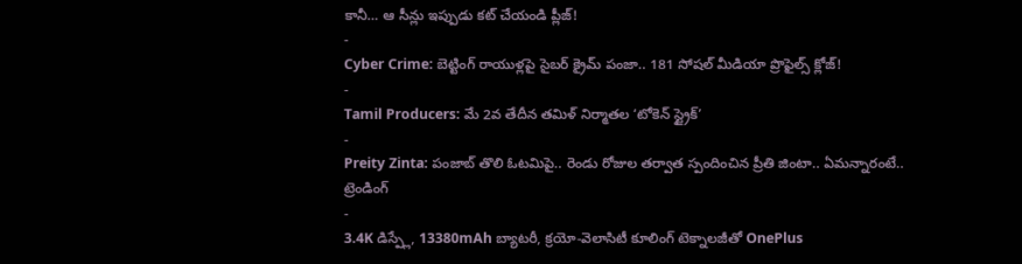కానీ… ఆ సీన్లు ఇప్పుడు కట్ చేయండి ప్లీజ్!
-
Cyber Crime: బెట్టింగ్ రాయుళ్లపై సైబర్ క్రైమ్ పంజా.. 181 సోషల్ మీడియా ప్రొఫైల్స్ క్లోజ్!
-
Tamil Producers: మే 2వ తేదీన తమిళ్ నిర్మాతల ‘టోకెన్ స్ట్రైక్’
-
Preity Zinta: పంజాబ్ తొలి ఓటమిపై.. రెండు రోజుల తర్వాత స్పందించిన ప్రీతి జింటా.. ఏమన్నారంటే..
ట్రెండింగ్
-
3.4K డిస్ప్లే, 13380mAh బ్యాటరీ, క్రయో-వెలాసిటీ కూలింగ్ టెక్నాలజీతో OnePlus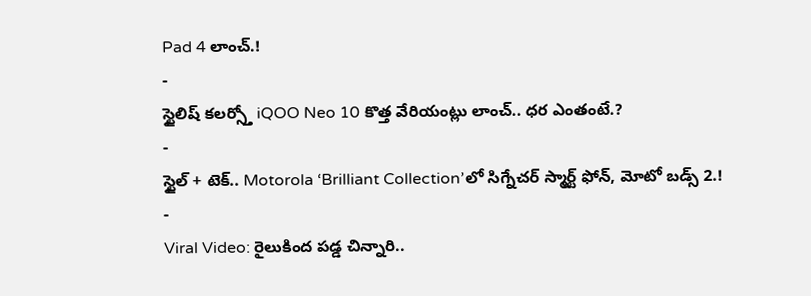Pad 4 లాంచ్.!
-
స్టైలిష్ కలర్స్తో iQOO Neo 10 కొత్త వేరియంట్లు లాంచ్.. ధర ఎంతంటే.?
-
స్టైల్ + టెక్.. Motorola ‘Brilliant Collection’లో సిగ్నేచర్ స్మార్ట్ ఫోన్, మోటో బడ్స్ 2.!
-
Viral Video: రైలుకింద పడ్డ చిన్నారి..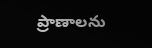ప్రాణాలను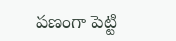పణంగా పెట్టి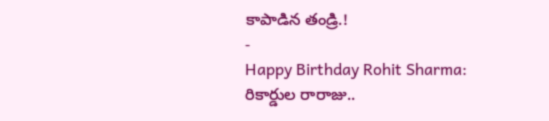కాపాడిన తండ్రి.!
-
Happy Birthday Rohit Sharma: రికార్డుల రారాజు..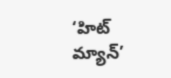‘హిట్ మ్యాన్’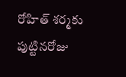రోహిత్ శర్మకు పుట్టినరోజు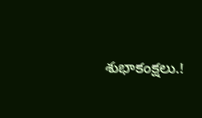శుభాకంక్షలు.!